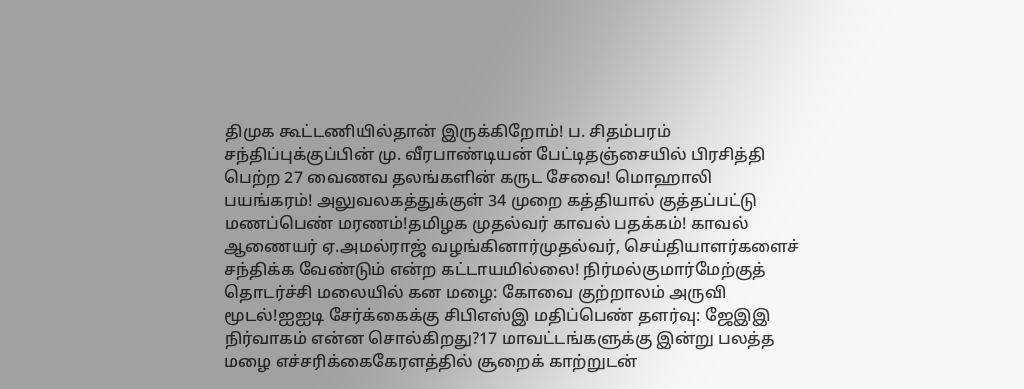திமுக கூட்டணியில்தான் இருக்கிறோம்! ப. சிதம்பரம் சந்திப்புக்குப்பின் மு. வீரபாண்டியன் பேட்டிதஞ்சையில் பிரசித்தி பெற்ற 27 வைணவ தலங்களின் கருட சேவை! மொஹாலி பயங்கரம்! அலுவலகத்துக்குள் 34 முறை கத்தியால் குத்தப்பட்டு மணப்பெண் மரணம்!தமிழக முதல்வர் காவல் பதக்கம்! காவல் ஆணையர் ஏ.அமல்ராஜ் வழங்கினார்முதல்வர், செய்தியாளர்களைச் சந்திக்க வேண்டும் என்ற கட்டாயமில்லை! நிர்மல்குமார்மேற்குத் தொடர்ச்சி மலையில் கன மழை: கோவை குற்றாலம் அருவி மூடல்!ஐஐடி சேர்க்கைக்கு சிபிஎஸ்இ மதிப்பெண் தளர்வு: ஜேஇஇ நிர்வாகம் என்ன சொல்கிறது?17 மாவட்டங்களுக்கு இன்று பலத்த மழை எச்சரிக்கைகேரளத்தில் சூறைக் காற்றுடன்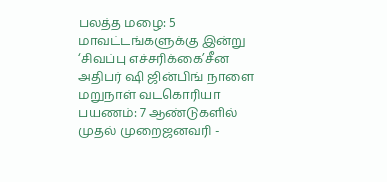பலத்த மழை: 5 மாவட்டங்களுக்கு இன்று ‘சிவப்பு எச்சரிக்கை’சீன அதிபர் ஷி ஜின்பிங் நாளை மறுநாள் வடகொரியா பயணம்: 7 ஆண்டுகளில் முதல் முறைஜனவரி -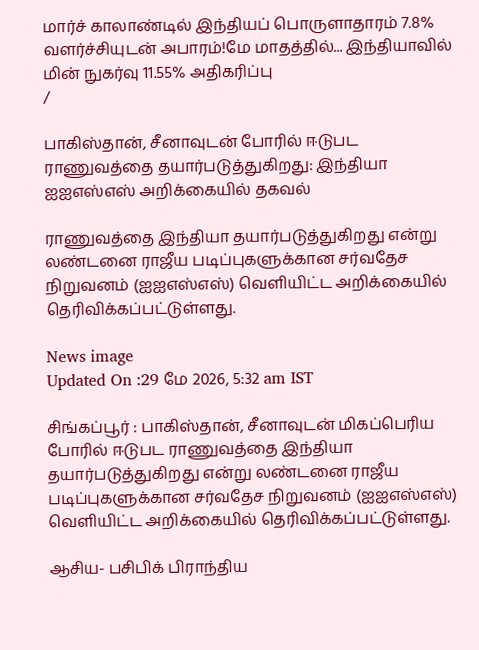மார்ச் காலாண்டில் இந்தியப் பொருளாதாரம் 7.8% வளர்ச்சியுடன் அபாரம்!மே மாதத்தில்... இந்தியாவில் மின் நுகர்வு 11.55% அதிகரிப்பு
/

பாகிஸ்தான், சீனாவுடன் போரில் ஈடுபட ராணுவத்தை தயார்படுத்துகிறது: இந்தியா ஐஐஎஸ்எஸ் அறிக்கையில் தகவல்

ராணுவத்தை இந்தியா தயார்படுத்துகிறது என்று லண்டனை ராஜீய படிப்புகளுக்கான சர்வதேச நிறுவனம் (ஐஐஎஸ்எஸ்) வெளியிட்ட அறிக்கையில் தெரிவிக்கப்பட்டுள்ளது.

News image
Updated On :29 மே 2026, 5:32 am IST

சிங்கப்பூர் : பாகிஸ்தான், சீனாவுடன் மிகப்பெரிய போரில் ஈடுபட ராணுவத்தை இந்தியா தயார்படுத்துகிறது என்று லண்டனை ராஜீய படிப்புகளுக்கான சர்வதேச நிறுவனம் (ஐஐஎஸ்எஸ்) வெளியிட்ட அறிக்கையில் தெரிவிக்கப்பட்டுள்ளது.

ஆசிய- பசிபிக் பிராந்திய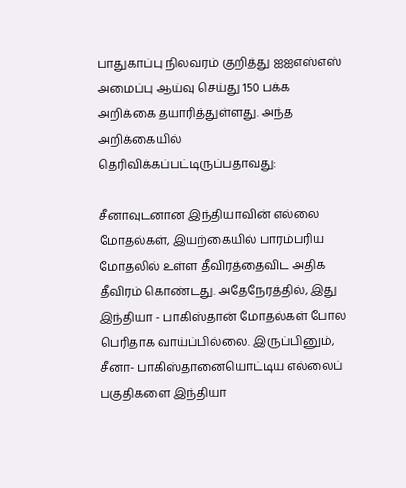பாதுகாப்பு நிலவரம் குறித்து ஐஐஎஸ்எஸ் அமைப்பு ஆய்வு செய்து 150 பக்க அறிக்கை தயாரித்துள்ளது. அந்த அறிக்கையில் தெரிவிக்கப்பட்டிருப்பதாவது:

சீனாவுடனான இந்தியாவின் எல்லை மோதல்கள், இயற்கையில் பாரம்பரிய மோதலில் உள்ள தீவிரத்தைவிட அதிக தீவிரம் கொண்டது. அதேநேரத்தில், இது இந்தியா - பாகிஸ்தான் மோதல்கள் போல பெரிதாக வாய்ப்பில்லை. இருப்பினும், சீனா- பாகிஸ்தானையொட்டிய எல்லைப் பகுதிகளை இந்தியா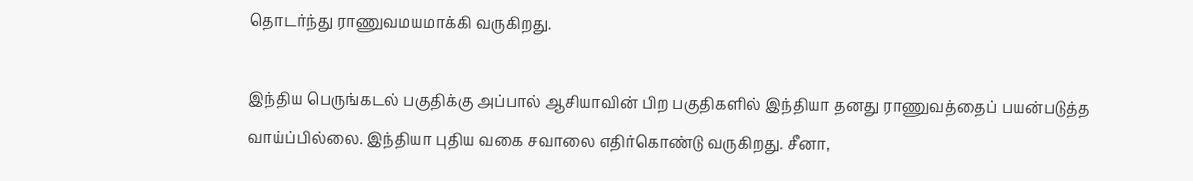தொடர்ந்து ராணுவமயமாக்கி வருகிறது.

இந்திய பெருங்கடல் பகுதிக்கு அப்பால் ஆசியாவின் பிற பகுதிகளில் இந்தியா தனது ராணுவத்தைப் பயன்படுத்த வாய்ப்பில்லை. இந்தியா புதிய வகை சவாலை எதிர்கொண்டு வருகிறது. சீனா,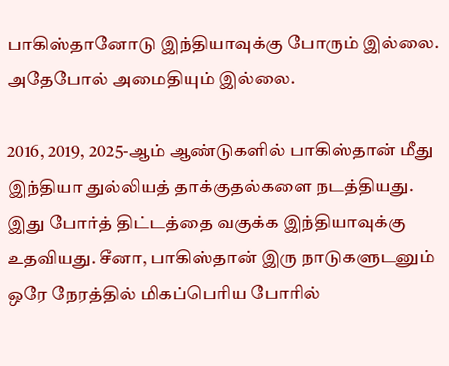பாகிஸ்தானோடு இந்தியாவுக்கு போரும் இல்லை. அதேபோல் அமைதியும் இல்லை.

2016, 2019, 2025-ஆம் ஆண்டுகளில் பாகிஸ்தான் மீது இந்தியா துல்லியத் தாக்குதல்களை நடத்தியது. இது போர்த் திட்டத்தை வகுக்க இந்தியாவுக்கு உதவியது. சீனா, பாகிஸ்தான் இரு நாடுகளுடனும் ஒரே நேரத்தில் மிகப்பெரிய போரில்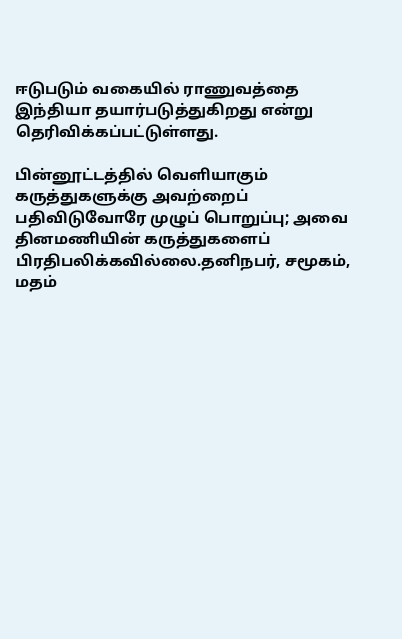ஈடுபடும் வகையில் ராணுவத்தை இந்தியா தயார்படுத்துகிறது என்று தெரிவிக்கப்பட்டுள்ளது.

பின்னூட்டத்தில் வெளியாகும் கருத்துகளுக்கு அவற்றைப் பதிவிடுவோரே முழுப் பொறுப்பு; அவை தினமணியின் கருத்துகளைப் பிரதிபலிக்கவில்லை.தனிநபர், சமூகம், மதம்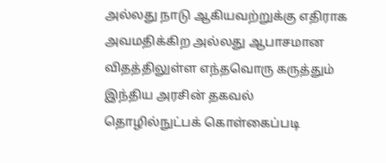அல்லது நாடு ஆகியவற்றுக்கு எதிராக அவமதிக்கிற அல்லது ஆபாசமான விதத்திலுள்ள எந்தவொரு கருத்தும் இந்திய அரசின் தகவல் தொழில்நுட்பக் கொள்கைப்படி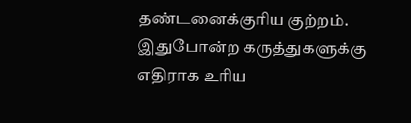தண்டனைக்குரிய குற்றம். இதுபோன்ற கருத்துகளுக்கு எதிராக உரிய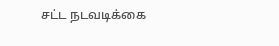சட்ட நடவடிக்கை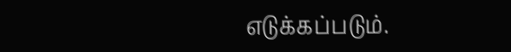எடுக்கப்படும்.